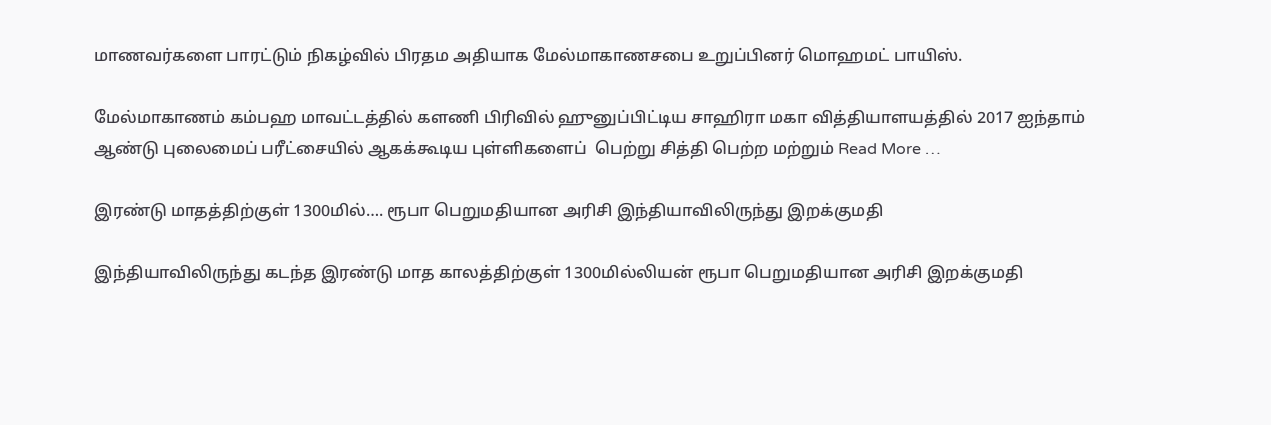மாணவர்களை பாரட்டும் நிகழ்வில் பிரதம அதியாக மேல்மாகாணசபை உறுப்பினர் மொஹமட் பாயிஸ்.

மேல்மாகாணம் கம்பஹ மாவட்டத்தில் களணி பிரிவில் ஹுனுப்பிட்டிய சாஹிரா மகா வித்தியாளயத்தில் 2017 ஐந்தாம் ஆண்டு புலைமைப் பரீட்சையில் ஆகக்கூடிய புள்ளிகளைப்  பெற்று சித்தி பெற்ற மற்றும் Read More …

இரண்டு மாதத்திற்குள் 1300மில்…. ரூபா பெறுமதியான அரிசி இந்தியாவிலிருந்து இறக்குமதி

இந்தியாவிலிருந்து கடந்த இரண்டு மாத காலத்திற்குள் 1300மில்லியன் ரூபா பெறுமதியான அரிசி இறக்குமதி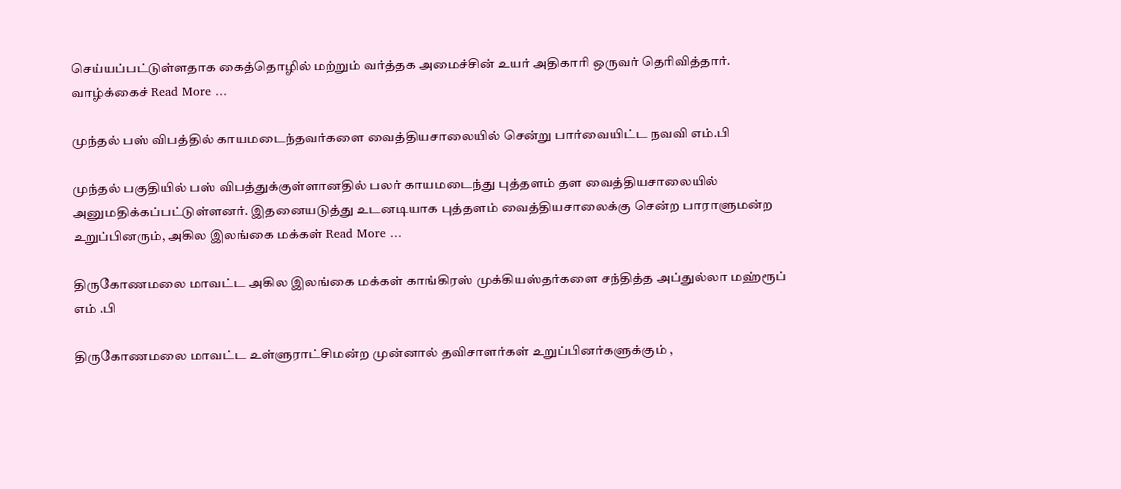செய்யப்பட்டுள்ளதாக கைத்தொழில் மற்றும் வர்த்தக அமைச்சின் உயர் அதிகாரி ஒருவர் தெரிவித்தார். வாழ்க்கைச் Read More …

முந்தல் பஸ் விபத்தில் காயமடைந்தவர்களை வைத்தியசாலையில் சென்று பார்வையிட்ட நவவி எம்.பி

முந்தல் பகுதியில் பஸ் விபத்துக்குள்ளானதில் பலர் காயமடைந்து புத்தளம் தள வைத்தியசாலையில் அனுமதிக்கப்பட்டுள்ளனர். இதனையடுத்து உடனடியாக புத்தளம் வைத்தியசாலைக்கு சென்ற பாராளுமன்ற உறுப்பினரும், அகில இலங்கை மக்கள் Read More …

திருகோணமலை மாவட்ட அகில இலங்கை மக்கள் காங்கிரஸ் முக்கியஸ்தர்களை சந்தித்த அப்துல்லா மஹ்ரூப் எம் .பி

திருகோணமலை மாவட்ட உள்ளுராட்சிமன்ற முன்னால் தவிசாளர்கள் உறுப்பினர்களுக்கும் ,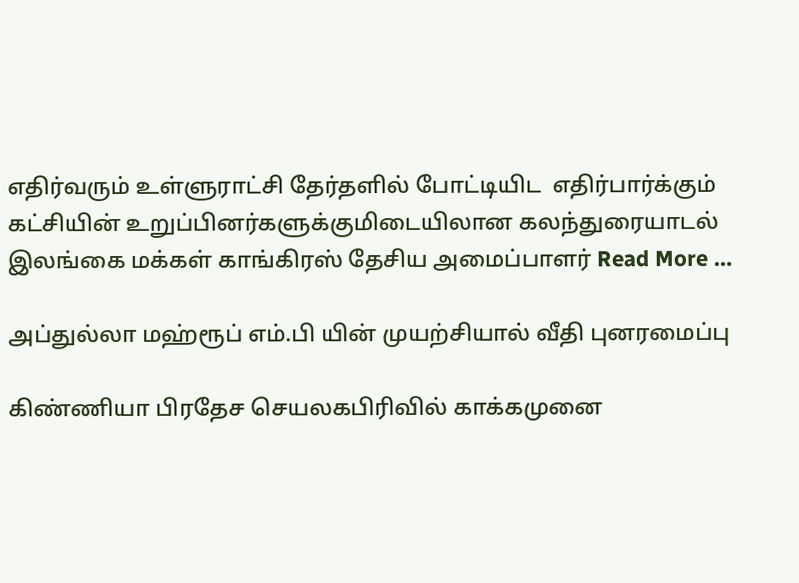எதிர்வரும் உள்ளுராட்சி தேர்தளில் போட்டியிட  எதிர்பார்க்கும் கட்சியின் உறுப்பினர்களுக்குமிடையிலான கலந்துரையாடல் இலங்கை மக்கள் காங்கிரஸ் தேசிய அமைப்பாளர் Read More …

அப்துல்லா மஹ்ரூப் எம்.பி யின் முயற்சியால் வீதி புனரமைப்பு

கிண்ணியா பிரதேச செயலகபிரிவில் காக்கமுனை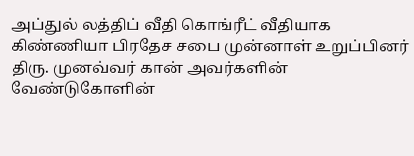அப்துல் லத்திப் வீதி கொங்ரீட் வீதியாக கிண்ணியா பிரதேச சபை முன்னாள் உறுப்பினர் திரு. முனவ்வர் கான் அவர்களின் வேண்டுகோளின்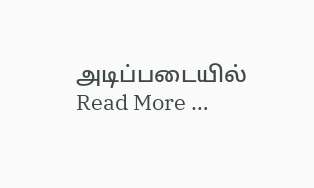அடிப்படையில் Read More …